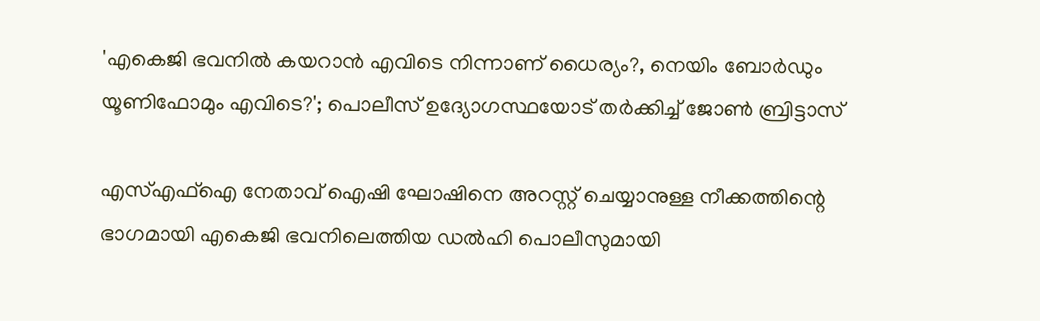'എകെജി ഭവനില്‍ കയറാന്‍ എവിടെ നിന്നാണ് ധൈര്യം?, നെയിം ബോര്‍ഡും യൂണിഫോമും എവിടെ?'; പൊലീസ് ഉദ്യോഗസ്ഥയോട് തര്‍ക്കിച്ച് ജോണ്‍ ബ്രിട്ടാസ്

എസ്എഫ്‌ഐ നേതാവ് ഐഷി ഘോഷിനെ അറസ്റ്റ് ചെയ്യാനുള്ള നീക്കത്തിന്റെ ഭാഗമായി എകെജി ഭവനിലെത്തിയ ഡല്‍ഹി പൊലീസുമായി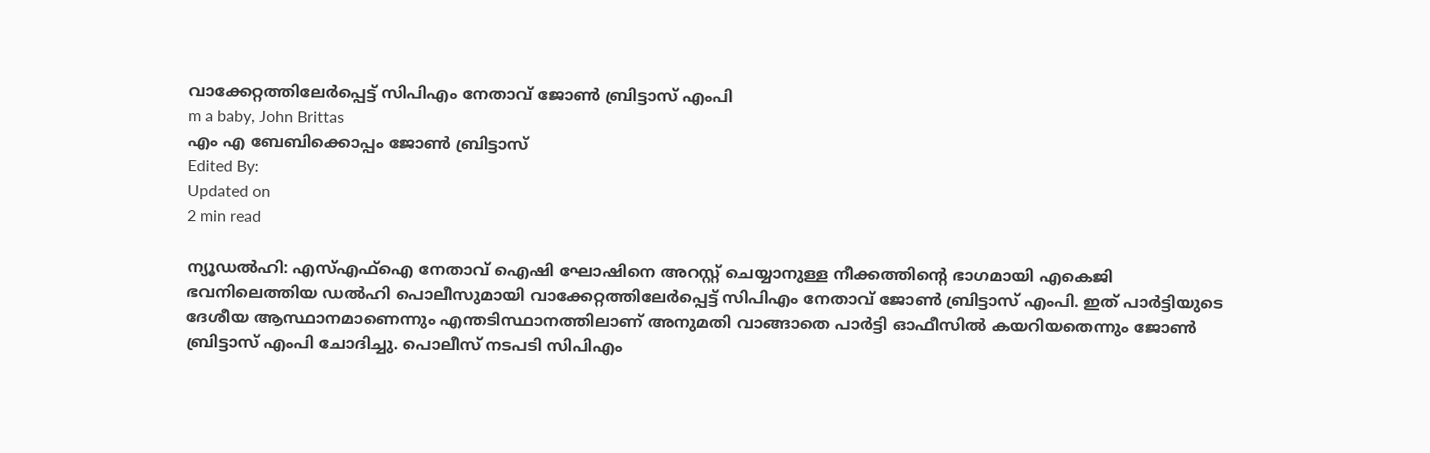വാക്കേറ്റത്തിലേര്‍പ്പെട്ട് സിപിഎം നേതാവ് ജോണ്‍ ബ്രിട്ടാസ് എംപി
m a baby, John Brittas
എം എ ബേബിക്കൊപ്പം ജോൺ ബ്രിട്ടാസ്
Edited By:
Updated on
2 min read

ന്യൂഡല്‍ഹി: എസ്എഫ്‌ഐ നേതാവ് ഐഷി ഘോഷിനെ അറസ്റ്റ് ചെയ്യാനുള്ള നീക്കത്തിന്റെ ഭാഗമായി എകെജി ഭവനിലെത്തിയ ഡല്‍ഹി പൊലീസുമായി വാക്കേറ്റത്തിലേര്‍പ്പെട്ട് സിപിഎം നേതാവ് ജോണ്‍ ബ്രിട്ടാസ് എംപി. ഇത് പാര്‍ട്ടിയുടെ ദേശീയ ആസ്ഥാനമാണെന്നും എന്തടിസ്ഥാനത്തിലാണ് അനുമതി വാങ്ങാതെ പാര്‍ട്ടി ഓഫീസില്‍ കയറിയതെന്നും ജോണ്‍ ബ്രിട്ടാസ് എംപി ചോദിച്ചു. പൊലീസ് നടപടി സിപിഎം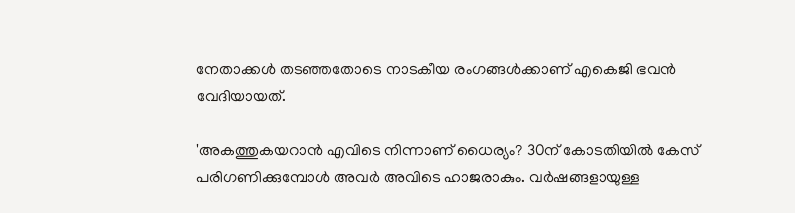നേതാക്കള്‍ തടഞ്ഞതോടെ നാടകീയ രംഗങ്ങള്‍ക്കാണ് എകെജി ഭവന്‍ വേദിയായത്.

'അകത്തുകയറാന്‍ എവിടെ നിന്നാണ് ധൈര്യം? 30ന് കോടതിയില്‍ കേസ് പരിഗണിക്കുമ്പോള്‍ അവര്‍ അവിടെ ഹാജരാകും. വര്‍ഷങ്ങളായുള്ള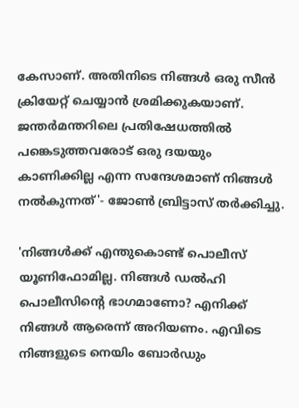കേസാണ്. അതിനിടെ നിങ്ങള്‍ ഒരു സീന്‍ ക്രിയേറ്റ് ചെയ്യാന്‍ ശ്രമിക്കുകയാണ്. ജന്തര്‍മന്തറിലെ പ്രതിഷേധത്തില്‍ പങ്കെടുത്തവരോട് ഒരു ദയയും കാണിക്കില്ല എന്ന സന്ദേശമാണ് നിങ്ങള്‍ നല്‍കുന്നത്'- ജോണ്‍ ബ്രിട്ടാസ് തര്‍ക്കിച്ചു.

'നിങ്ങള്‍ക്ക് എന്തുകൊണ്ട് പൊലീസ് യൂണിഫോമില്ല. നിങ്ങള്‍ ഡല്‍ഹി പൊലീസിന്റെ ഭാഗമാണോ? എനിക്ക് നിങ്ങള്‍ ആരെന്ന് അറിയണം. എവിടെ നിങ്ങളുടെ നെയിം ബോര്‍ഡും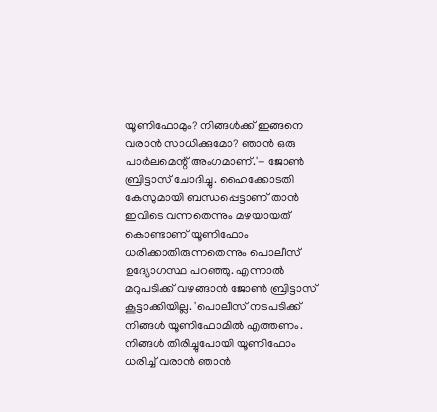യൂണിഫോമും? നിങ്ങള്‍ക്ക് ഇങ്ങനെ വരാന്‍ സാധിക്കുമോ? ഞാന്‍ ഒരു പാര്‍ലമെന്റ് അംഗമാണ്.'- ജോണ്‍ ബ്രിട്ടാസ് ചോദിച്ചു. ഹൈക്കോടതി കേസുമായി ബന്ധപ്പെട്ടാണ് താന്‍ ഇവിടെ വന്നതെന്നും മഴയായത് കൊണ്ടാണ് യൂണിഫോം ധരിക്കാതിരുന്നതെന്നും പൊലീസ് ഉദ്യോഗസ്ഥ പറഞ്ഞു. എന്നാല്‍ മറുപടിക്ക് വഴങ്ങാന്‍ ജോണ്‍ ബ്രിട്ടാസ് കൂട്ടാക്കിയില്ല. 'പൊലീസ് നടപടിക്ക് നിങ്ങള്‍ യൂണിഫോമില്‍ എത്തണം. നിങ്ങള്‍ തിരിച്ചുപോയി യൂണിഫോം ധരിച്ച് വരാന്‍ ഞാന്‍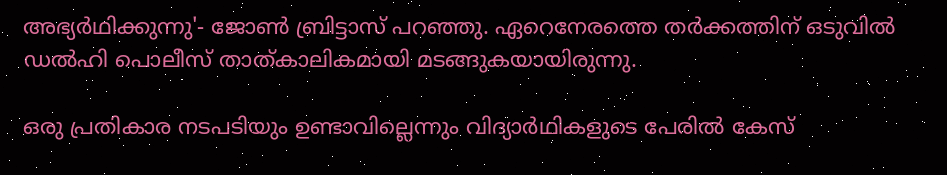അഭ്യര്‍ഥിക്കുന്നു'- ജോണ്‍ ബ്രിട്ടാസ് പറഞ്ഞു. ഏറെനേരത്തെ തര്‍ക്കത്തിന് ഒടുവില്‍ ഡല്‍ഹി പൊലീസ് താത്കാലികമായി മടങ്ങുകയായിരുന്നു.

ഒരു പ്രതികാര നടപടിയും ഉണ്ടാവില്ലെന്നും വിദ്യാര്‍ഥികളുടെ പേരില്‍ കേസ്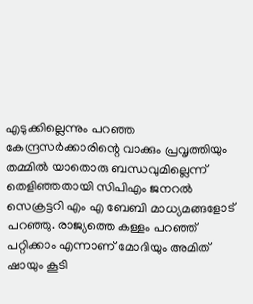എടുക്കില്ലെന്നും പറഞ്ഞ കേന്ദ്രസര്‍ക്കാരിന്റെ വാക്കും പ്രവൃത്തിയും തമ്മില്‍ യാതൊരു ബന്ധവുമില്ലെന്ന് തെളിഞ്ഞതായി സിപിഎം ജനറല്‍ സെക്രട്ടറി എം എ ബേബി മാധ്യമങ്ങളോട് പറഞ്ഞു. രാജ്യത്തെ കള്ളം പറഞ്ഞ് പറ്റിക്കാം എന്നാണ് മോദിയും അമിത് ഷായും കൂടി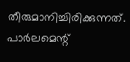തീരുമാനിച്ചിരിക്കുന്നത്. പാര്‍ലമെന്റ്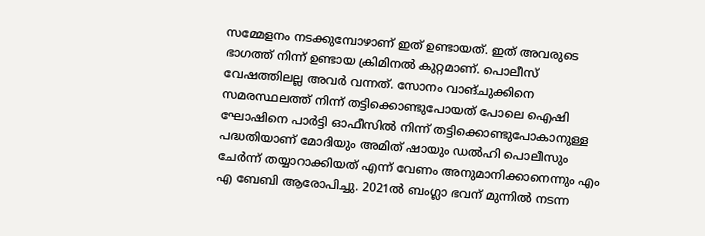സമ്മേളനം നടക്കുമ്പോഴാണ് ഇത് ഉണ്ടായത്. ഇത് അവരുടെ ഭാഗത്ത് നിന്ന് ഉണ്ടായ ക്രിമിനല്‍ കുറ്റമാണ്. പൊലീസ് വേഷത്തിലല്ല അവര്‍ വന്നത്. സോനം വാങ്ചുക്കിനെ സമരസ്ഥലത്ത് നിന്ന് തട്ടിക്കൊണ്ടുപോയത് പോലെ ഐഷി ഘോഷിനെ പാര്‍ട്ടി ഓഫീസില്‍ നിന്ന് തട്ടിക്കൊണ്ടുപോകാനുള്ള പദ്ധതിയാണ് മോദിയും അമിത് ഷായും ഡല്‍ഹി പൊലീസും ചേര്‍ന്ന് തയ്യാറാക്കിയത് എന്ന് വേണം അനുമാനിക്കാനെന്നും എം എ ബേബി ആരോപിച്ചു. 2021ല്‍ ബംഗ്ലാ ഭവന് മുന്നില്‍ നടന്ന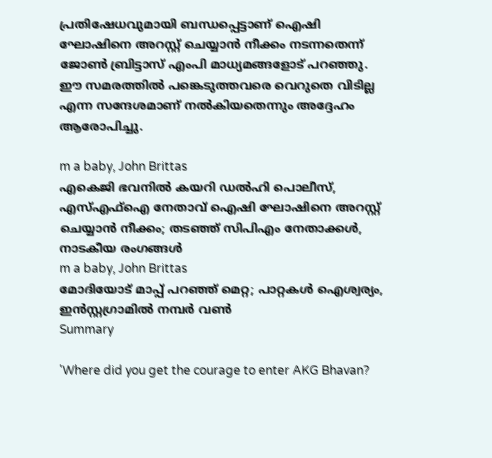പ്രതിഷേധവുമായി ബന്ധപ്പെട്ടാണ് ഐഷി ഘോഷിനെ അറസ്റ്റ് ചെയ്യാന്‍ നീക്കം നടന്നതെന്ന് ജോണ്‍ ബ്രിട്ടാസ് എംപി മാധ്യമങ്ങളോട് പറഞ്ഞു. ഈ സമരത്തില്‍ പങ്കെടുത്തവരെ വെറുതെ വിടില്ല എന്ന സന്ദേശമാണ് നല്‍കിയതെന്നും അദ്ദേഹം ആരോപിച്ചു.

m a baby, John Brittas
എകെജി ഭവനില്‍ കയറി ഡല്‍ഹി പൊലീസ്, എസ്എഫ്‌ഐ നേതാവ് ഐഷി ഘോഷിനെ അറസ്റ്റ് ചെയ്യാന്‍ നീക്കം; തടഞ്ഞ് സിപിഎം നേതാക്കള്‍, നാടകീയ രംഗങ്ങള്‍
m a baby, John Brittas
മോദിയോട് മാപ്പ് പറഞ്ഞ് മെറ്റ; പാറ്റകള്‍ ഐശ്വര്യം, ഇന്‍സ്റ്റഗ്രാമില്‍ നമ്പര്‍ വണ്‍
Summary

'Where did you get the courage to enter AKG Bhavan?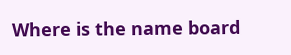Where is the name board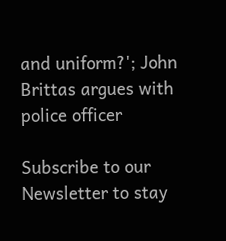and uniform?'; John Brittas argues with police officer

Subscribe to our Newsletter to stay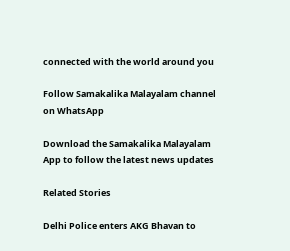connected with the world around you

Follow Samakalika Malayalam channel on WhatsApp

Download the Samakalika Malayalam App to follow the latest news updates

Related Stories

Delhi Police enters AKG Bhavan to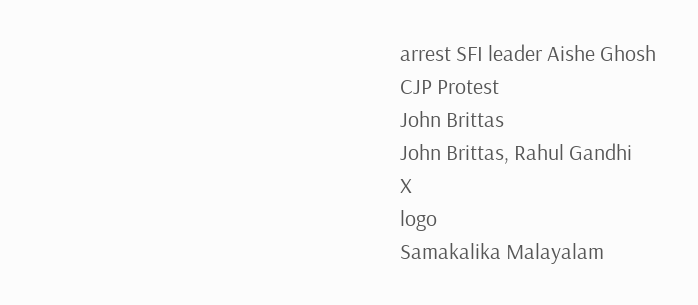arrest SFI leader Aishe Ghosh
CJP Protest
John Brittas
John Brittas, Rahul Gandhi
X
logo
Samakalika Malayalam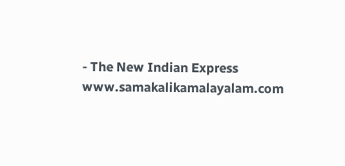- The New Indian Express
www.samakalikamalayalam.com